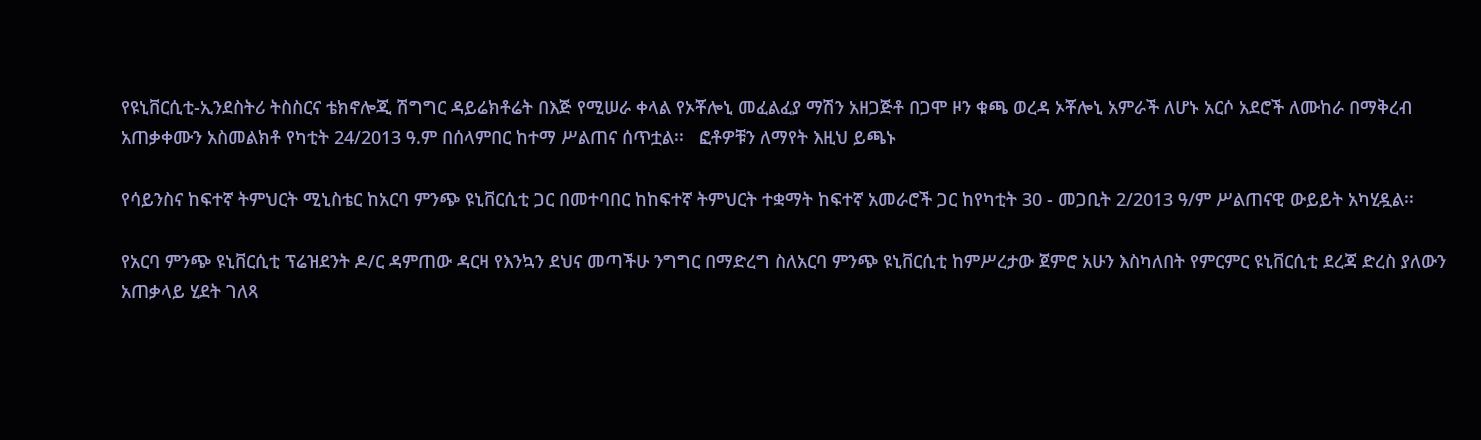የዩኒቨርሲቲ-ኢንደስትሪ ትስስርና ቴክኖሎጂ ሽግግር ዳይሬክቶሬት በእጅ የሚሠራ ቀላል የኦቾሎኒ መፈልፈያ ማሽን አዘጋጅቶ በጋሞ ዞን ቁጫ ወረዳ ኦቾሎኒ አምራች ለሆኑ አርሶ አደሮች ለሙከራ በማቅረብ አጠቃቀሙን አስመልክቶ የካቲት 24/2013 ዓ.ም በሰላምበር ከተማ ሥልጠና ሰጥቷል፡፡   ፎቶዎቹን ለማየት እዚህ ይጫኑ

የሳይንስና ከፍተኛ ትምህርት ሚኒስቴር ከአርባ ምንጭ ዩኒቨርሲቲ ጋር በመተባበር ከከፍተኛ ትምህርት ተቋማት ከፍተኛ አመራሮች ጋር ከየካቲት 30 - መጋቢት 2/2013 ዓ/ም ሥልጠናዊ ውይይት አካሂዷል፡፡

የአርባ ምንጭ ዩኒቨርሲቲ ፕሬዝደንት ዶ/ር ዳምጠው ዳርዛ የእንኳን ደህና መጣችሁ ንግግር በማድረግ ስለአርባ ምንጭ ዩኒቨርሲቲ ከምሥረታው ጀምሮ አሁን እስካለበት የምርምር ዩኒቨርሲቲ ደረጃ ድረስ ያለውን አጠቃላይ ሂደት ገለጻ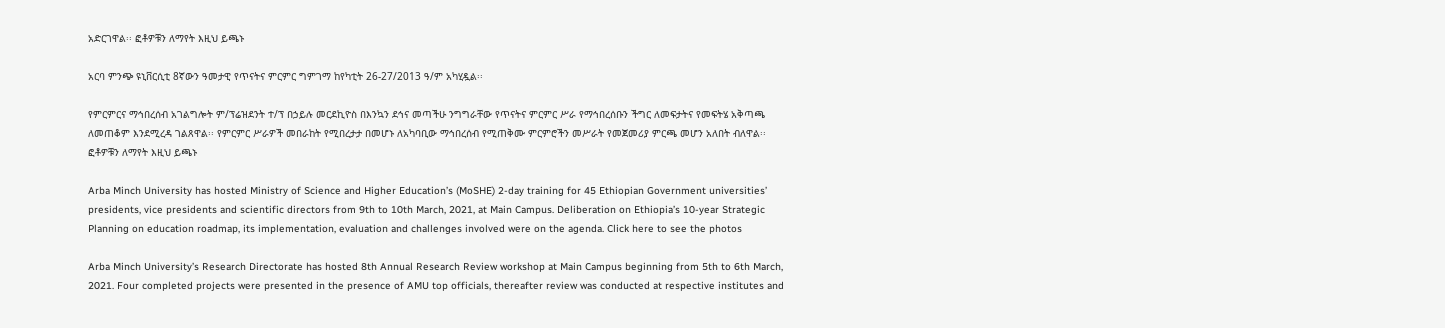አድርገዋል፡፡ ፎቶዎቹን ለማየት እዚህ ይጫኑ

አርባ ምንጭ ዩኒቨርሲቲ 8ኛውን ዓመታዊ የጥናትና ምርምር ግምገማ ከየካቲት 26-27/2013 ዓ/ም አካሂዷል፡፡

የምርምርና ማኅበረሰብ አገልግሎት ም/ፕሬዝደንት ተ/ፕ በኃይሉ መርደኪዮስ በእንኳን ደኅና መጣችሁ ንግግራቸው የጥናትና ምርምር ሥራ የማኅበረሰቡን ችግር ለመፍታትና የመፍትሄ አቅጣጫ ለመጠቆም እንደሚረዳ ገልጸዋል፡፡ የምርምር ሥራዎች መበራከት የሚበረታታ በመሆኑ ለአካባቢው ማኅበረሰብ የሚጠቅሙ ምርምሮችን መሥራት የመጀመሪያ ምርጫ መሆን አለበት ብለዋል፡፡  ፎቶዎቹን ለማየት እዚህ ይጫኑ

Arba Minch University has hosted Ministry of Science and Higher Education’s (MoSHE) 2-day training for 45 Ethiopian Government universities’ presidents, vice presidents and scientific directors from 9th to 10th March, 2021, at Main Campus. Deliberation on Ethiopia’s 10-year Strategic Planning on education roadmap, its implementation, evaluation and challenges involved were on the agenda. Click here to see the photos

Arba Minch University’s Research Directorate has hosted 8th Annual Research Review workshop at Main Campus beginning from 5th to 6th March, 2021. Four completed projects were presented in the presence of AMU top officials, thereafter review was conducted at respective institutes and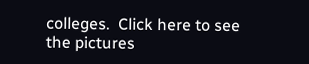colleges.  Click here to see the pictures